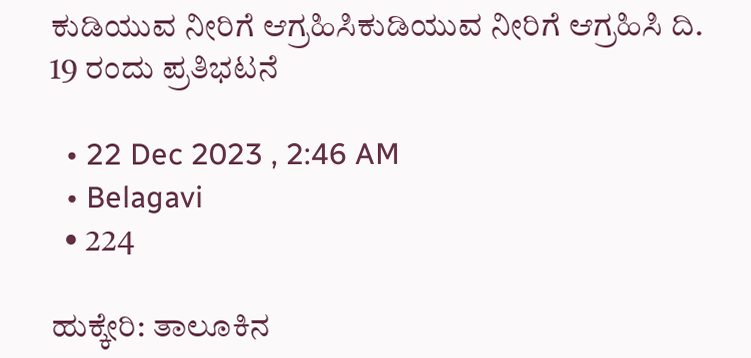ಕುಡಿಯುವ ನೀರಿಗೆ ಆಗ್ರಹಿಸಿಕುಡಿಯುವ ನೀರಿಗೆ ಆಗ್ರಹಿಸಿ ದಿ. 19 ರಂದು ಪ್ರತಿಭಟನೆ

  • 22 Dec 2023 , 2:46 AM
  • Belagavi
  • 224

ಹುಕ್ಕೇರಿ: ತಾಲೂಕಿನ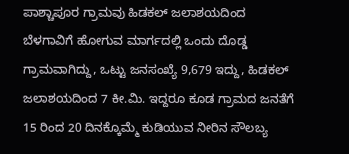ಪಾಶ್ಚಾಪೂರ ಗ್ರಾಮವು ಹಿಡಕಲ್ ಜಲಾಶಯದಿಂದ ಬೆಳಗಾವಿಗೆ ಹೋಗುವ ಮಾರ್ಗದಲ್ಲಿ ಒಂದು ದೊಡ್ಡ ಗ್ರಾಮವಾಗಿದ್ದು, ಒಟ್ಟು ಜನಸಂಖ್ಯೆ 9,679 ಇದ್ದು, ಹಿಡಕಲ್ ಜಲಾಶಯದಿಂದ 7 ಕೀ.ಮಿ. ಇದ್ದರೂ ಕೂಡ ಗ್ರಾಮದ ಜನತೆಗೆ 15 ರಿಂದ 20 ದಿನಕ್ಕೊಮ್ಮೆ ಕುಡಿಯುವ ನೀರಿನ ಸೌಲಬ್ಯ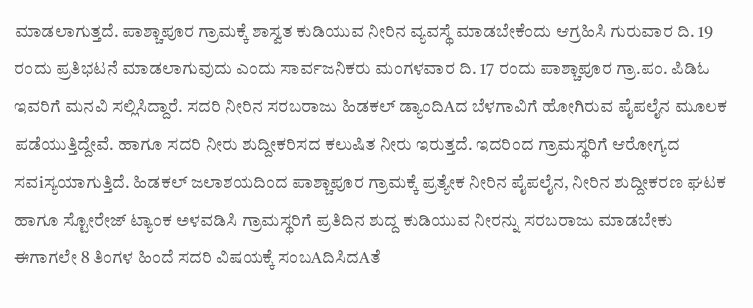ಮಾಡಲಾಗುತ್ತದೆ. ಪಾಶ್ಚಾಪೂರ ಗ್ರಾಮಕ್ಕೆ ಶಾಸ್ವತ ಕುಡಿಯುವ ನೀರಿನ ವ್ಯವಸ್ಥೆ ಮಾಡಬೇಕೆಂದು ಆಗ್ರಹಿಸಿ ಗುರುವಾರ ದಿ. 19 ರಂದು ಪ್ರತಿಭಟನೆ ಮಾಡಲಾಗುವುದು ಎಂದು ಸಾರ್ವಜನಿಕರು ಮಂಗಳವಾರ ದಿ. 17 ರಂದು ಪಾಶ್ಚಾಪೂರ ಗ್ರಾ.ಪಂ. ಪಿಡಿಓ ಇವರಿಗೆ ಮನವಿ ಸಲ್ಲಿಸಿದ್ದಾರೆ. ಸದರಿ ನೀರಿನ ಸರಬರಾಜು ಹಿಡಕಲ್ ಡ್ಯಾಂದಿAದ ಬೆಳಗಾವಿಗೆ ಹೋಗಿರುವ ಪೈಪಲೈನ ಮೂಲಕ ಪಡೆಯುತ್ತಿದ್ದೇವೆ. ಹಾಗೂ ಸದರಿ ನೀರು ಶುದ್ದೀಕರಿಸದ ಕಲುಷಿತ ನೀರು ಇರುತ್ತದೆ. ಇದರಿಂದ ಗ್ರಾಮಸ್ಥರಿಗೆ ಆರೋಗ್ಯದ ಸವiಸ್ಯಯಾಗುತ್ತಿದೆ. ಹಿಡಕಲ್ ಜಲಾಶಯದಿಂದ ಪಾಶ್ಚಾಪೂರ ಗ್ರಾಮಕ್ಕೆ ಪ್ರತ್ಯೇಕ ನೀರಿನ ಪೈಪಲೈನ, ನೀರಿನ ಶುದ್ದೀಕರಣ ಘಟಕ ಹಾಗೂ ಸ್ಟೋರೇಜ್ ಟ್ಯಾಂಕ ಅಳವಡಿಸಿ ಗ್ರಾಮಸ್ಥರಿಗೆ ಪ್ರತಿದಿನ ಶುದ್ದ ಕುಡಿಯುವ ನೀರನ್ನು ಸರಬರಾಜು ಮಾಡಬೇಕು ಈಗಾಗಲೇ 8 ತಿಂಗಳ ಹಿಂದೆ ಸದರಿ ವಿಷಯಕ್ಕೆ ಸಂಬAದಿಸಿದAತೆ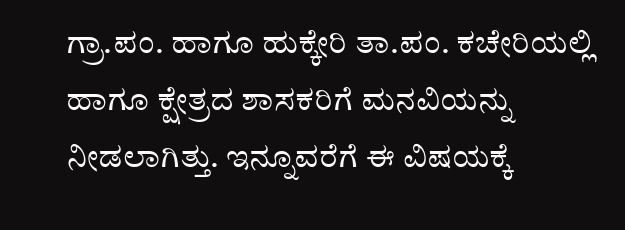ಗ್ರಾ.ಪಂ. ಹಾಗೂ ಹುಕ್ಕೇರಿ ತಾ.ಪಂ. ಕಚೇರಿಯಲ್ಲಿ ಹಾಗೂ ಕ್ಷೇತ್ರದ ಶಾಸಕರಿಗೆ ಮನವಿಯನ್ನು ನೀಡಲಾಗಿತ್ತು. ಇನ್ನೂವರೆಗೆ ಈ ವಿಷಯಕ್ಕೆ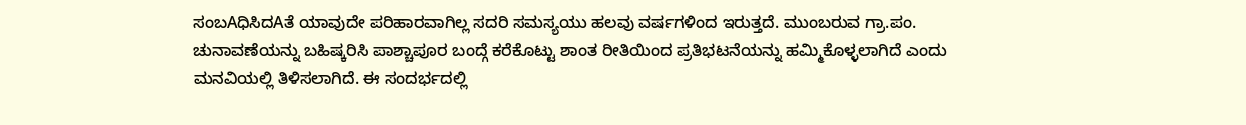ಸಂಬAಧಿಸಿದAತೆ ಯಾವುದೇ ಪರಿಹಾರವಾಗಿಲ್ಲ ಸದರಿ ಸಮಸ್ಯಯು ಹಲವು ವರ್ಷಗಳಿಂದ ಇರುತ್ತದೆ. ಮುಂಬರುವ ಗ್ರಾ.ಪಂ. ಚುನಾವಣೆಯನ್ನು ಬಹಿಷ್ಕರಿಸಿ ಪಾಶ್ಚಾಪೂರ ಬಂದ್ಗೆ ಕರೆಕೊಟ್ಟು ಶಾಂತ ರೀತಿಯಿಂದ ಪ್ರತಿಭಟನೆಯನ್ನು ಹಮ್ಮಿಕೊಳ್ಳಲಾಗಿದೆ ಎಂದು ಮನವಿಯಲ್ಲಿ ತಿಳಿಸಲಾಗಿದೆ. ಈ ಸಂದರ್ಭದಲ್ಲಿ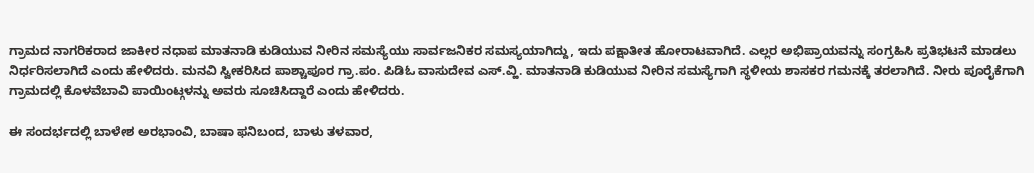ಗ್ರಾಮದ ನಾಗರಿಕರಾದ ಜಾಕೀರ ನಧಾಪ ಮಾತನಾಡಿ ಕುಡಿಯುವ ನೀರಿನ ಸಮಸ್ಯೆಯು ಸಾರ್ವಜನಿಕರ ಸಮಸ್ಯಯಾಗಿದ್ದು, ಇದು ಪಕ್ಷಾತೀತ ಹೋರಾಟವಾಗಿದೆ. ಎಲ್ಲರ ಅಭಿಪ್ರಾಯವನ್ನು ಸಂಗ್ರಹಿಸಿ ಪ್ರತಿಭಟನೆ ಮಾಡಲು ನಿರ್ಧರಿಸಲಾಗಿದೆ ಎಂದು ಹೇಳಿದರು. ಮನವಿ ಸ್ವೀಕರಿಸಿದ ಪಾಶ್ಚಾಪೂರ ಗ್ರಾ.ಪಂ. ಪಿಡಿಓ ವಾಸುದೇವ ಎಸ್.ವ್ಹಿ. ಮಾತನಾಡಿ ಕುಡಿಯುವ ನೀರಿನ ಸಮಸ್ಯೆಗಾಗಿ ಸ್ಥಳೀಯ ಶಾಸಕರ ಗಮನಕ್ಕೆ ತರಲಾಗಿದೆ. ನೀರು ಪೂರೈಕೆಗಾಗಿ ಗ್ರಾಮದಲ್ಲಿ ಕೊಳವೆಬಾವಿ ಪಾಯಿಂಟ್ಗಳನ್ನು ಅವರು ಸೂಚಿಸಿದ್ದಾರೆ ಎಂದು ಹೇಳಿದರು.

ಈ ಸಂದರ್ಭದಲ್ಲಿ ಬಾಳೇಶ ಅರಭಾಂವಿ, ಬಾಷಾ ಫನಿಬಂದ, ಬಾಳು ತಳವಾರ,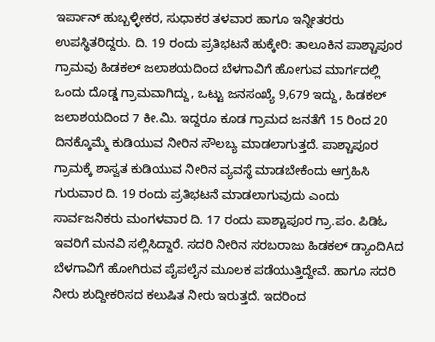ಇರ್ಪಾನ್ ಹುಬ್ಬಳ್ಳೀಕರ, ಸುಧಾಕರ ತಳವಾರ ಹಾಗೂ ಇನ್ನೀತರರು ಉಪಸ್ಥಿತರಿದ್ದರು. ದಿ. 19 ರಂದು ಪ್ರತಿಭಟನೆ ಹುಕ್ಕೇರಿ: ತಾಲೂಕಿನ ಪಾಶ್ಚಾಪೂರ ಗ್ರಾಮವು ಹಿಡಕಲ್ ಜಲಾಶಯದಿಂದ ಬೆಳಗಾವಿಗೆ ಹೋಗುವ ಮಾರ್ಗದಲ್ಲಿ ಒಂದು ದೊಡ್ಡ ಗ್ರಾಮವಾಗಿದ್ದು, ಒಟ್ಟು ಜನಸಂಖ್ಯೆ 9,679 ಇದ್ದು, ಹಿಡಕಲ್ ಜಲಾಶಯದಿಂದ 7 ಕೀ.ಮಿ. ಇದ್ದರೂ ಕೂಡ ಗ್ರಾಮದ ಜನತೆಗೆ 15 ರಿಂದ 20 ದಿನಕ್ಕೊಮ್ಮೆ ಕುಡಿಯುವ ನೀರಿನ ಸೌಲಬ್ಯ ಮಾಡಲಾಗುತ್ತದೆ. ಪಾಶ್ಚಾಪೂರ ಗ್ರಾಮಕ್ಕೆ ಶಾಸ್ವತ ಕುಡಿಯುವ ನೀರಿನ ವ್ಯವಸ್ಥೆ ಮಾಡಬೇಕೆಂದು ಆಗ್ರಹಿಸಿ ಗುರುವಾರ ದಿ. 19 ರಂದು ಪ್ರತಿಭಟನೆ ಮಾಡಲಾಗುವುದು ಎಂದು ಸಾರ್ವಜನಿಕರು ಮಂಗಳವಾರ ದಿ. 17 ರಂದು ಪಾಶ್ಚಾಪೂರ ಗ್ರಾ.ಪಂ. ಪಿಡಿಓ ಇವರಿಗೆ ಮನವಿ ಸಲ್ಲಿಸಿದ್ದಾರೆ. ಸದರಿ ನೀರಿನ ಸರಬರಾಜು ಹಿಡಕಲ್ ಡ್ಯಾಂದಿAದ ಬೆಳಗಾವಿಗೆ ಹೋಗಿರುವ ಪೈಪಲೈನ ಮೂಲಕ ಪಡೆಯುತ್ತಿದ್ದೇವೆ. ಹಾಗೂ ಸದರಿ ನೀರು ಶುದ್ದೀಕರಿಸದ ಕಲುಷಿತ ನೀರು ಇರುತ್ತದೆ. ಇದರಿಂದ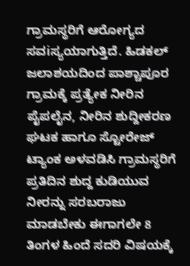ಗ್ರಾಮಸ್ಥರಿಗೆ ಆರೋಗ್ಯದ ಸವiಸ್ಯಯಾಗುತ್ತಿದೆ. ಹಿಡಕಲ್ ಜಲಾಶಯದಿಂದ ಪಾಶ್ಚಾಪೂರ ಗ್ರಾಮಕ್ಕೆ ಪ್ರತ್ಯೇಕ ನೀರಿನ ಪೈಪಲೈನ, ನೀರಿನ ಶುದ್ದೀಕರಣ ಘಟಕ ಹಾಗೂ ಸ್ಟೋರೇಜ್ ಟ್ಯಾಂಕ ಅಳವಡಿಸಿ ಗ್ರಾಮಸ್ಥರಿಗೆ ಪ್ರತಿದಿನ ಶುದ್ದ ಕುಡಿಯುವ ನೀರನ್ನು ಸರಬರಾಜು ಮಾಡಬೇಕು ಈಗಾಗಲೇ 8 ತಿಂಗಳ ಹಿಂದೆ ಸದರಿ ವಿಷಯಕ್ಕೆ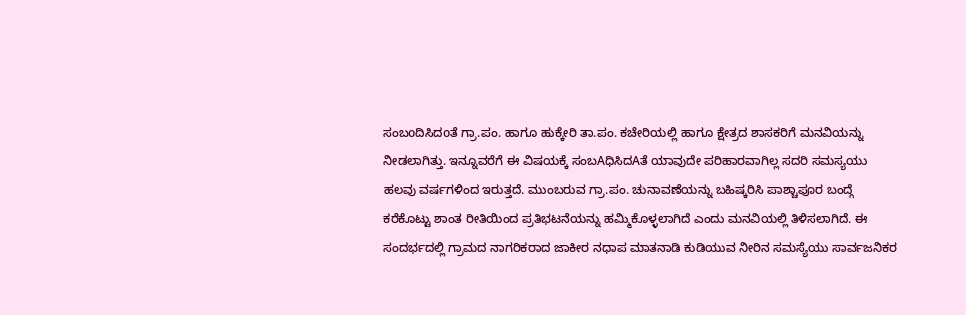ಸಂಬoದಿಸಿದoತೆ ಗ್ರಾ.ಪಂ. ಹಾಗೂ ಹುಕ್ಕೇರಿ ತಾ.ಪಂ. ಕಚೇರಿಯಲ್ಲಿ ಹಾಗೂ ಕ್ಷೇತ್ರದ ಶಾಸಕರಿಗೆ ಮನವಿಯನ್ನು ನೀಡಲಾಗಿತ್ತು. ಇನ್ನೂವರೆಗೆ ಈ ವಿಷಯಕ್ಕೆ ಸಂಬAಧಿಸಿದAತೆ ಯಾವುದೇ ಪರಿಹಾರವಾಗಿಲ್ಲ ಸದರಿ ಸಮಸ್ಯಯು ಹಲವು ವರ್ಷಗಳಿಂದ ಇರುತ್ತದೆ. ಮುಂಬರುವ ಗ್ರಾ.ಪಂ. ಚುನಾವಣೆಯನ್ನು ಬಹಿಷ್ಕರಿಸಿ ಪಾಶ್ಚಾಪೂರ ಬಂದ್ಗೆ ಕರೆಕೊಟ್ಟು ಶಾಂತ ರೀತಿಯಿಂದ ಪ್ರತಿಭಟನೆಯನ್ನು ಹಮ್ಮಿಕೊಳ್ಳಲಾಗಿದೆ ಎಂದು ಮನವಿಯಲ್ಲಿ ತಿಳಿಸಲಾಗಿದೆ. ಈ ಸಂದರ್ಭದಲ್ಲಿ ಗ್ರಾಮದ ನಾಗರಿಕರಾದ ಜಾಕೀರ ನಧಾಪ ಮಾತನಾಡಿ ಕುಡಿಯುವ ನೀರಿನ ಸಮಸ್ಯೆಯು ಸಾರ್ವಜನಿಕರ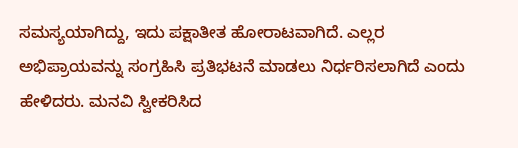ಸಮಸ್ಯಯಾಗಿದ್ದು, ಇದು ಪಕ್ಷಾತೀತ ಹೋರಾಟವಾಗಿದೆ. ಎಲ್ಲರ ಅಭಿಪ್ರಾಯವನ್ನು ಸಂಗ್ರಹಿಸಿ ಪ್ರತಿಭಟನೆ ಮಾಡಲು ನಿರ್ಧರಿಸಲಾಗಿದೆ ಎಂದು ಹೇಳಿದರು. ಮನವಿ ಸ್ವೀಕರಿಸಿದ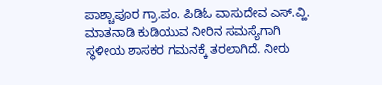ಪಾಶ್ಚಾಪೂರ ಗ್ರಾ.ಪಂ. ಪಿಡಿಓ ವಾಸುದೇವ ಎಸ್.ವ್ಹಿ. ಮಾತನಾಡಿ ಕುಡಿಯುವ ನೀರಿನ ಸಮಸ್ಯೆಗಾಗಿ ಸ್ಥಳೀಯ ಶಾಸಕರ ಗಮನಕ್ಕೆ ತರಲಾಗಿದೆ. ನೀರು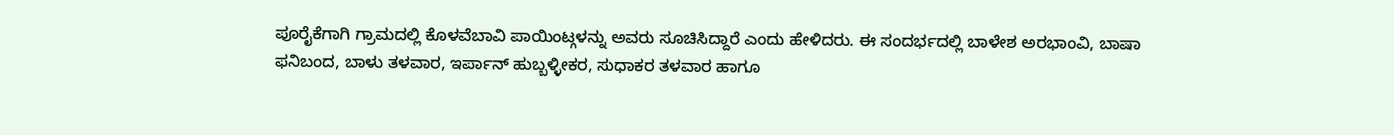ಪೂರೈಕೆಗಾಗಿ ಗ್ರಾಮದಲ್ಲಿ ಕೊಳವೆಬಾವಿ ಪಾಯಿಂಟ್ಗಳನ್ನು ಅವರು ಸೂಚಿಸಿದ್ದಾರೆ ಎಂದು ಹೇಳಿದರು. ಈ ಸಂದರ್ಭದಲ್ಲಿ ಬಾಳೇಶ ಅರಭಾಂವಿ, ಬಾಷಾ ಫನಿಬಂದ, ಬಾಳು ತಳವಾರ, ಇರ್ಪಾನ್ ಹುಬ್ಬಳ್ಳೀಕರ, ಸುಧಾಕರ ತಳವಾರ ಹಾಗೂ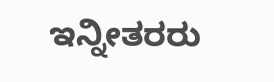ಇನ್ನೀತರರು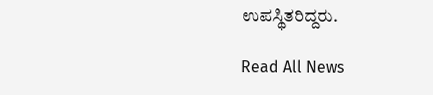ಉಪಸ್ಥಿತರಿದ್ದರು.

Read All News